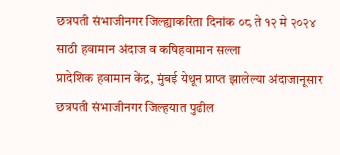छत्रपती संभाजीनगर जिल्ह्याकरिता दिनांक ०८ ते १२ मे २०२४ साठी हवामान अंदाज व कषिहवामान सल्ला
प्रादेशिक हवामान केंद्र, मुंबई येथून प्राप्त झालेल्या अंदाजानूसार छत्रपती संभाजीनगर जिल्हयात पुढील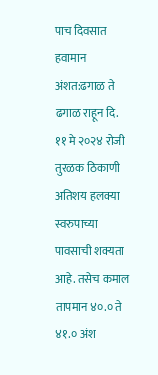पाच दिवसात हवामान अंशत:ढगाळ ते ढगाळ राहून दि. ११ मे २०२४ रोजी तुरळक ठिकाणी अतिशय हलक्या स्वरुपाच्या पावसाची शक्यता आहे. तसेच कमाल तापमान ४०.० ते ४१.० अंश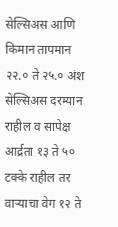सेल्सिअस आणि किमान तापमान २२.० ते २५.० अंश सेल्सिअस दरम्यान राहील व सापेक्ष आर्द्रता १३ ते ५० टक्के राहील तर वाऱ्याचा वेग १२ ते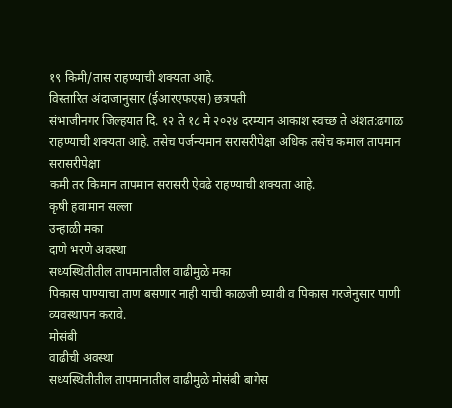१९ किमी/तास राहण्याची शक्यता आहे.
विस्तारित अंदाजानुसार (ईआरएफएस) छत्रपती
संभाजीनगर जिल्हयात दि. १२ ते १८ मे २०२४ दरम्यान आकाश स्वच्छ ते अंशत:ढगाळ
राहण्याची शक्यता आहे. तसेच पर्जन्यमान सरासरीपेक्षा अधिक तसेच कमाल तापमान सरासरीपेक्षा
कमी तर किमान तापमान सरासरी ऐवढे राहण्याची शक्यता आहे.
कृषी हवामान सल्ला
उन्हाळी मका
दाणे भरणे अवस्था
सध्यस्थितीतील तापमानातील वाढीमुळे मका
पिकास पाण्याचा ताण बसणार नाही याची काळजी घ्यावी व पिकास गरजेनुसार पाणी
व्यवस्थापन करावे.
मोसंबी
वाढीची अवस्था
सध्यस्थितीतील तापमानातील वाढीमुळे मोसंबी बागेस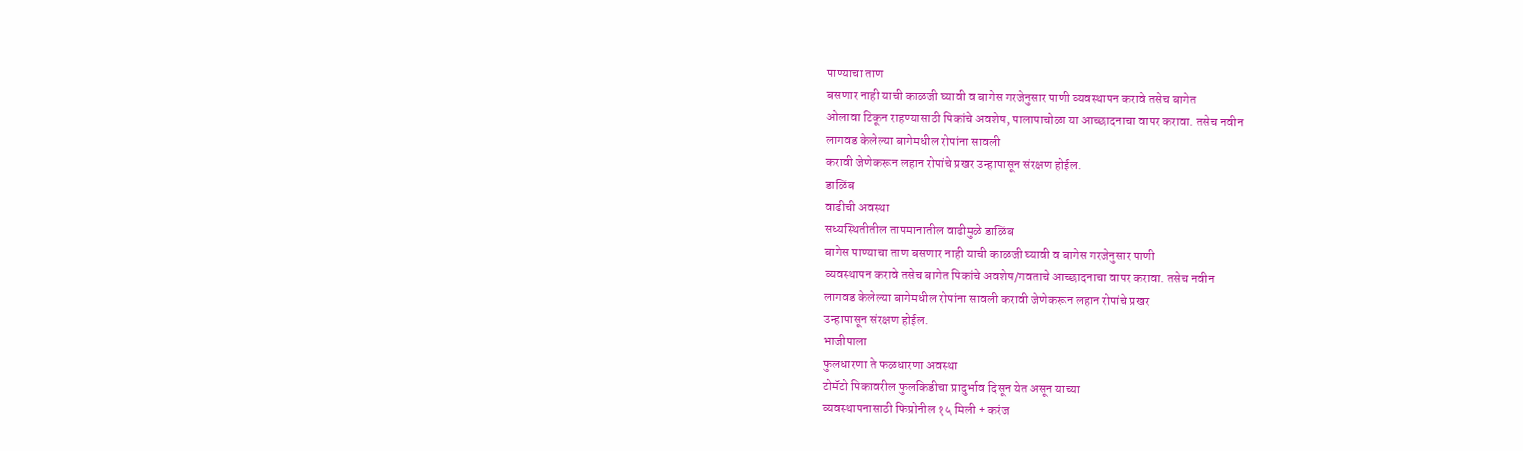पाण्याचा ताण
बसणार नाही याची काळजी घ्यावी व बागेस गरजेनुसार पाणी व्यवस्थापन करावे तसेच बागेत
ओलावा टिकून राहण्यासाठी पिकांचे अवशेष, पालापाचोळा या आच्छादनाचा वापर करावा. तसेच नवीन
लागवड केलेल्या बागेमधील रोपांना सावली
करावी जेणेकरून लहान रोपांचे प्रखर उन्हापासून संरक्षण होईल.
डाळिंब
वाढीची अवस्था
सध्यस्थितीतील तापमानातील वाढीमुळे डाळिंब
बागेस पाण्याचा ताण बसणार नाही याची काळजी घ्यावी व बागेस गरजेनुसार पाणी
व्यवस्थापन करावे तसेच बागेत पिकांचे अवशेष/गवताचे आच्छादनाचा वापर करावा. तसेच नवीन
लागवड केलेल्या बागेमधील रोपांना सावली करावी जेणेकरून लहान रोपांचे प्रखर
उन्हापासून संरक्षण होईल.
भाजीपाला
फुलधारणा ते फळधारणा अवस्था
टोमॅटो पिकावरील फुलकिडीचा प्रादुर्भाव दिसून येत असून याच्या
व्यवस्थापनासाठी फिप्रोनील १५ मिली + करंज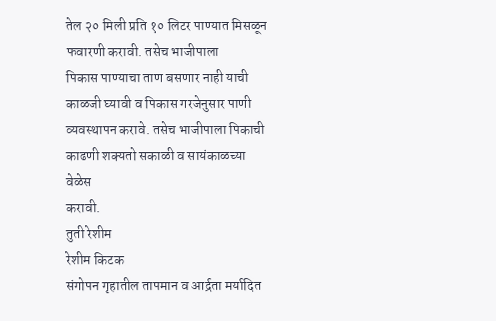तेल २० मिली प्रति १० लिटर पाण्यात मिसळून फवारणी करावी. तसेच भाजीपाला
पिकास पाण्याचा ताण बसणार नाही याची काळजी घ्यावी व पिकास गरजेनुसार पाणी
व्यवस्थापन करावे. तसेच भाजीपाला पिकाची काढणी शक्यतो सकाळी व सायंकाळच्या वेळेस
करावी.
तुती रेशीम
रेशीम किटक
संगोपन गृहातील तापमान व आर्द्रता मर्यादित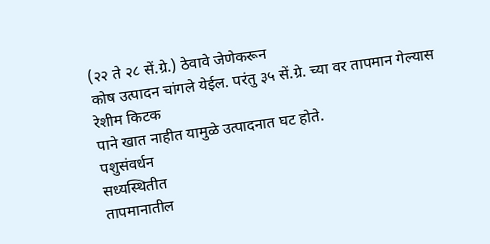(२२ ते २८ सें.ग्रे.) ठेवावे जेणेकरून
कोष उत्पादन चांगले येईल. परंतु ३५ सें.ग्रे. च्या वर तापमान गेल्यास रेशीम किटक
पाने खात नाहीत यामुळे उत्पादनात घट होते.
पशुसंवर्धन
सध्यस्थितीत
तापमानातील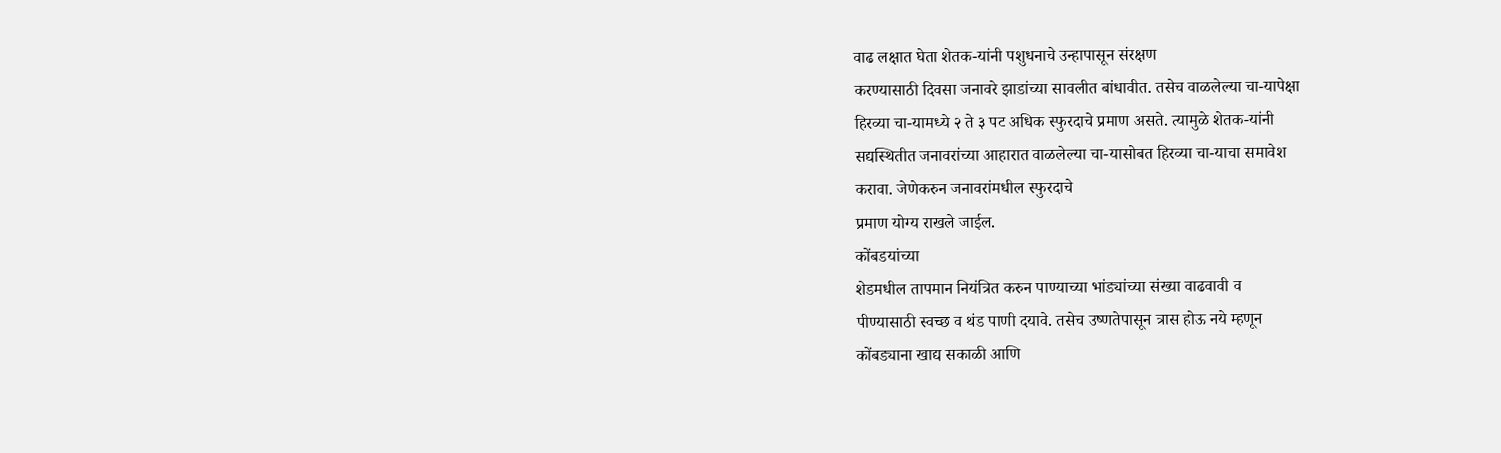वाढ लक्षात घेता शेतक-यांनी पशुधनाचे उन्हापासून संरक्षण
करण्यासाठी दिवसा जनावरे झाडांच्या सावलीत बांधावीत. तसेच वाळलेल्या चा-यापेक्षा
हिरव्या चा-यामध्ये २ ते ३ पट अधिक स्फुरदाचे प्रमाण असते. त्यामुळे शेतक-यांनी
सद्यस्थितीत जनावरांच्या आहारात वाळलेल्या चा-यासोबत हिरव्या चा-याचा समावेश
करावा. जेणेकरुन जनावरांमधील स्फुरदाचे
प्रमाण योग्य राखले जाईल.
कोंबडयांच्या
शेडमधील तापमान नियंत्रित करुन पाण्याच्या भांड्यांच्या संख्या वाढवावी व
पीण्यासाठी स्वच्छ व थंड पाणी दयावे. तसेच उष्णतेपासून त्रास होऊ नये म्हणून
कोंबड्याना खाद्य सकाळी आणि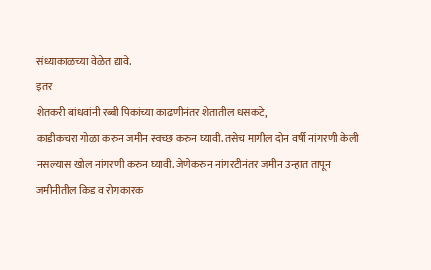संध्याकाळच्या वेळेत द्यावे.
इतर
शेतकरी बांधवांनी रब्बी पिकांच्या काढणीनंतर शेतातील धसकटे,
काडीकचरा गोळा करुन जमीन स्वच्छ करुन घ्यावी. तसेच मागील दोन वर्षी नांगरणी केली
नसल्यास खोल नांगरणी करुन घ्यावी. जेणेकरुन नांगरटीनंतर जमीन उन्हात तापून
जमीनीतील किड व रोगकारक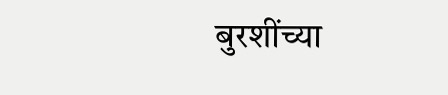बुरशींच्या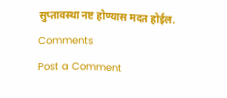सुप्तावस्था नष्ट होण्यास मदत होईल.
Comments
Post a Comment